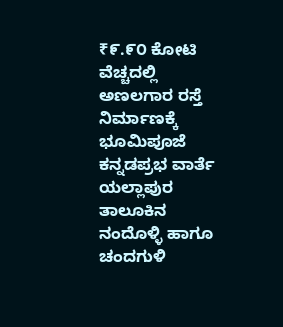₹೯.೯೦ ಕೋಟಿ ವೆಚ್ಚದಲ್ಲಿ ಅಣಲಗಾರ ರಸ್ತೆ ನಿರ್ಮಾಣಕ್ಕೆ ಭೂಮಿಪೂಜೆ
ಕನ್ನಡಪ್ರಭ ವಾರ್ತೆ ಯಲ್ಲಾಪುರ
ತಾಲೂಕಿನ ನಂದೊಳ್ಳಿ ಹಾಗೂ ಚಂದಗುಳಿ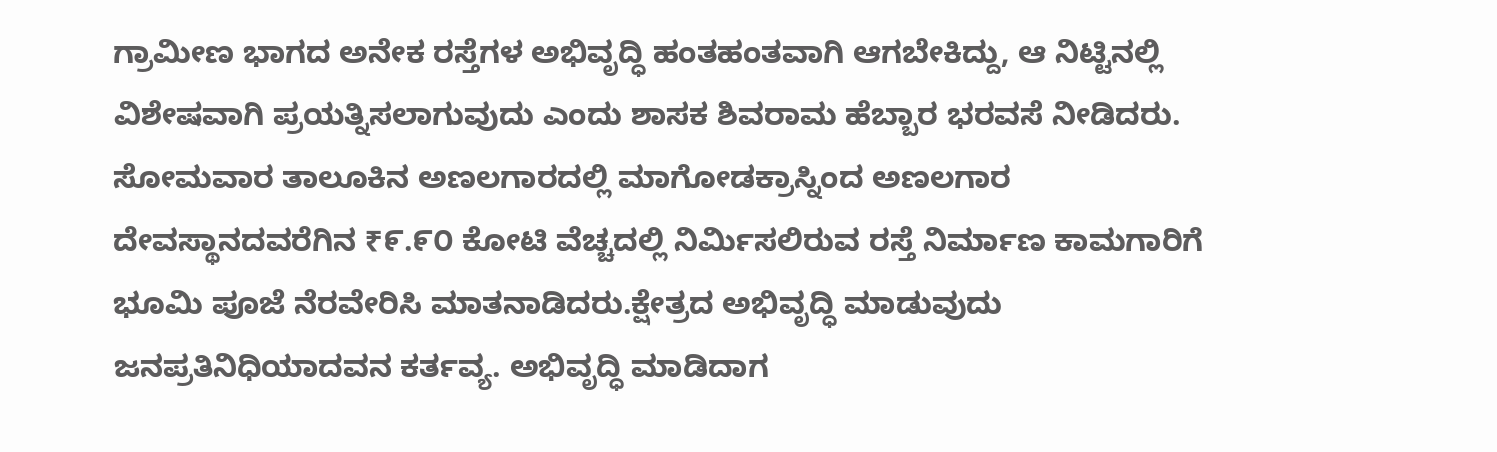ಗ್ರಾಮೀಣ ಭಾಗದ ಅನೇಕ ರಸ್ತೆಗಳ ಅಭಿವೃದ್ಧಿ ಹಂತಹಂತವಾಗಿ ಆಗಬೇಕಿದ್ದು, ಆ ನಿಟ್ಟಿನಲ್ಲಿ ವಿಶೇಷವಾಗಿ ಪ್ರಯತ್ನಿಸಲಾಗುವುದು ಎಂದು ಶಾಸಕ ಶಿವರಾಮ ಹೆಬ್ಬಾರ ಭರವಸೆ ನೀಡಿದರು.
ಸೋಮವಾರ ತಾಲೂಕಿನ ಅಣಲಗಾರದಲ್ಲಿ ಮಾಗೋಡಕ್ರಾಸ್ನಿಂದ ಅಣಲಗಾರ ದೇವಸ್ಥಾನದವರೆಗಿನ ₹೯.೯೦ ಕೋಟಿ ವೆಚ್ಚದಲ್ಲಿ ನಿರ್ಮಿಸಲಿರುವ ರಸ್ತೆ ನಿರ್ಮಾಣ ಕಾಮಗಾರಿಗೆ ಭೂಮಿ ಪೂಜೆ ನೆರವೇರಿಸಿ ಮಾತನಾಡಿದರು.ಕ್ಷೇತ್ರದ ಅಭಿವೃದ್ಧಿ ಮಾಡುವುದು ಜನಪ್ರತಿನಿಧಿಯಾದವನ ಕರ್ತವ್ಯ. ಅಭಿವೃದ್ಧಿ ಮಾಡಿದಾಗ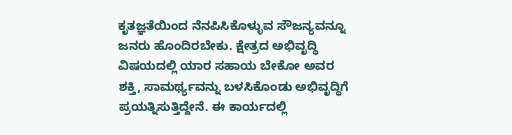ಕೃತಜ್ಞತೆಯಿಂದ ನೆನಪಿಸಿಕೊಳ್ಳುವ ಸೌಜನ್ಯವನ್ನೂ ಜನರು ಹೊಂದಿರಬೇಕು. ಕ್ಷೇತ್ರದ ಅಭಿವೃದ್ಧಿ ವಿಷಯದಲ್ಲಿ ಯಾರ ಸಹಾಯ ಬೇಕೋ ಅವರ ಶಕ್ತಿ, ಸಾಮರ್ಥ್ಯವನ್ನು ಬಳಸಿಕೊಂಡು ಅಭಿವೃದ್ಧಿಗೆ ಪ್ರಯತ್ನಿಸುತ್ತಿದ್ದೇನೆ. ಈ ಕಾರ್ಯದಲ್ಲಿ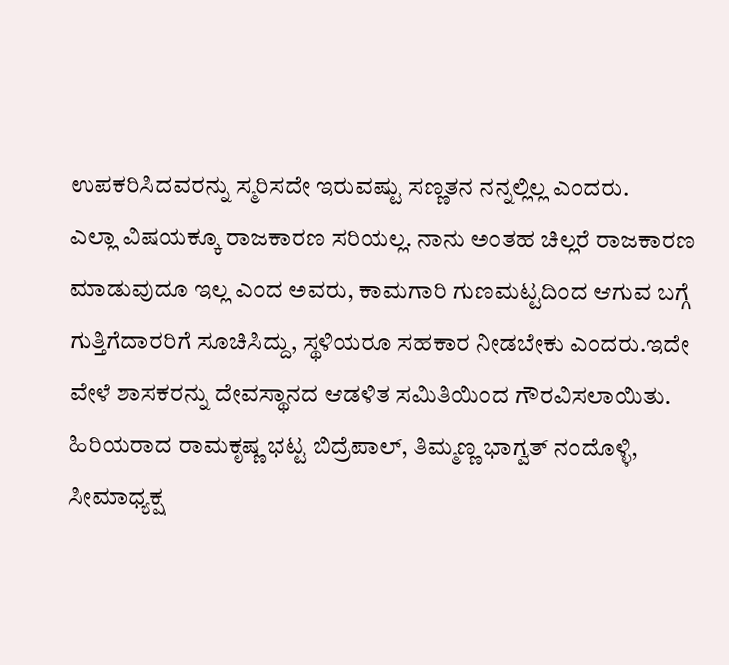ಉಪಕರಿಸಿದವರನ್ನು ಸ್ಮರಿಸದೇ ಇರುವಷ್ಟು ಸಣ್ಣತನ ನನ್ನಲ್ಲಿಲ್ಲ ಎಂದರು.
ಎಲ್ಲಾ ವಿಷಯಕ್ಕೂ ರಾಜಕಾರಣ ಸರಿಯಲ್ಲ. ನಾನು ಅಂತಹ ಚಿಲ್ಲರೆ ರಾಜಕಾರಣ ಮಾಡುವುದೂ ಇಲ್ಲ ಎಂದ ಅವರು, ಕಾಮಗಾರಿ ಗುಣಮಟ್ಟದಿಂದ ಆಗುವ ಬಗ್ಗೆ ಗುತ್ತಿಗೆದಾರರಿಗೆ ಸೂಚಿಸಿದ್ದು, ಸ್ಥಳಿಯರೂ ಸಹಕಾರ ನೀಡಬೇಕು ಎಂದರು.ಇದೇ ವೇಳೆ ಶಾಸಕರನ್ನು ದೇವಸ್ಥಾನದ ಆಡಳಿತ ಸಮಿತಿಯಿಂದ ಗೌರವಿಸಲಾಯಿತು.
ಹಿರಿಯರಾದ ರಾಮಕೃಷ್ಣ ಭಟ್ಟ ಬಿದ್ರೆಪಾಲ್, ತಿಮ್ಮಣ್ಣ ಭಾಗ್ವತ್ ನಂದೊಳ್ಳಿ, ಸೀಮಾಧ್ಯಕ್ಷ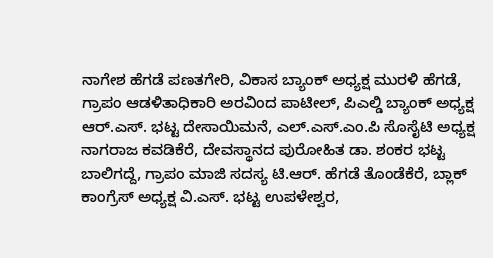ನಾಗೇಶ ಹೆಗಡೆ ಪಣತಗೇರಿ, ವಿಕಾಸ ಬ್ಯಾಂಕ್ ಅಧ್ಯಕ್ಷ ಮುರಳಿ ಹೆಗಡೆ, ಗ್ರಾಪಂ ಆಡಳಿತಾಧಿಕಾರಿ ಅರವಿಂದ ಪಾಟೀಲ್, ಪಿಎಲ್ಡಿ ಬ್ಯಾಂಕ್ ಅಧ್ಯಕ್ಷ ಆರ್.ಎಸ್. ಭಟ್ಟ ದೇಸಾಯಿಮನೆ, ಎಲ್.ಎಸ್.ಎಂ.ಪಿ ಸೊಸೈಟಿ ಅಧ್ಯಕ್ಷ ನಾಗರಾಜ ಕವಡಿಕೆರೆ, ದೇವಸ್ಥಾನದ ಪುರೋಹಿತ ಡಾ. ಶಂಕರ ಭಟ್ಟ ಬಾಲಿಗದ್ದೆ, ಗ್ರಾಪಂ ಮಾಜಿ ಸದಸ್ಯ ಟಿ.ಆರ್. ಹೆಗಡೆ ತೊಂಡೆಕೆರೆ, ಬ್ಲಾಕ್ ಕಾಂಗ್ರೆಸ್ ಅಧ್ಯಕ್ಷ ವಿ.ಎಸ್. ಭಟ್ಟ ಉಪಳೇಶ್ವರ,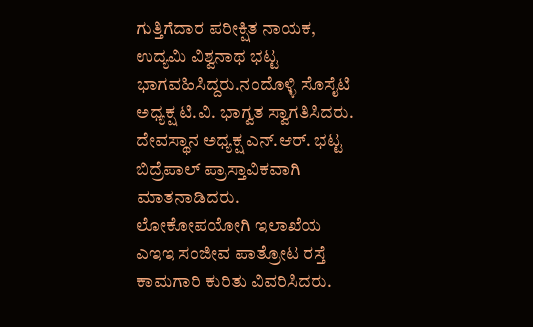ಗುತ್ತಿಗೆದಾರ ಪರೀಕ್ಷಿತ ನಾಯಕ, ಉದ್ಯಮಿ ವಿಶ್ವನಾಥ ಭಟ್ಟ ಭಾಗವಹಿಸಿದ್ದರು.ನಂದೊಳ್ಳಿ ಸೊಸೈಟಿ ಅಧ್ಯಕ್ಷ ಟಿ.ವಿ. ಭಾಗ್ವತ ಸ್ವಾಗತಿಸಿದರು. ದೇವಸ್ಥಾನ ಅಧ್ಯಕ್ಷ ಎನ್.ಆರ್. ಭಟ್ಟ ಬಿದ್ರೆಪಾಲ್ ಪ್ರಾಸ್ತಾವಿಕವಾಗಿ ಮಾತನಾಡಿದರು. ಲೋಕೋಪಯೋಗಿ ಇಲಾಖೆಯ ಎಇಇ ಸಂಜೀವ ಪಾತ್ರೋಟ ರಸ್ತೆ ಕಾಮಗಾರಿ ಕುರಿತು ವಿವರಿಸಿದರು.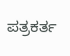ಪತ್ರಕರ್ತ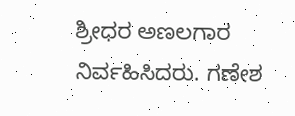ಶ್ರೀಧರ ಅಣಲಗಾರ ನಿರ್ವಹಿಸಿದರು. ಗಣೇಶ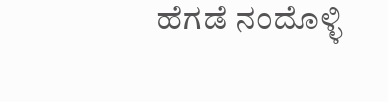ಹೆಗಡೆ ನಂದೊಳ್ಳಿ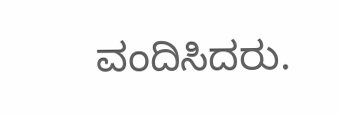ವಂದಿಸಿದರು.